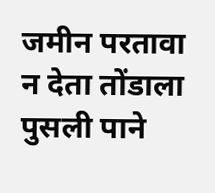जमीन परतावा न देता तोंडाला पुसली पाने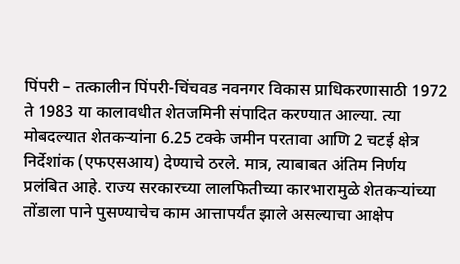पिंपरी – तत्कालीन पिंपरी-चिंचवड नवनगर विकास प्राधिकरणासाठी 1972 ते 1983 या कालावधीत शेतजमिनी संपादित करण्यात आल्या. त्या मोबदल्यात शेतकऱ्यांना 6.25 टक्के जमीन परतावा आणि 2 चटई क्षेत्र निर्देशांक (एफएसआय) देण्याचे ठरले. मात्र, त्याबाबत अंतिम निर्णय प्रलंबित आहे. राज्य सरकारच्या लालफितीच्या कारभारामुळे शेतकऱ्यांच्या तोंडाला पाने पुसण्याचेच काम आत्तापर्यंत झाले असल्याचा आक्षेप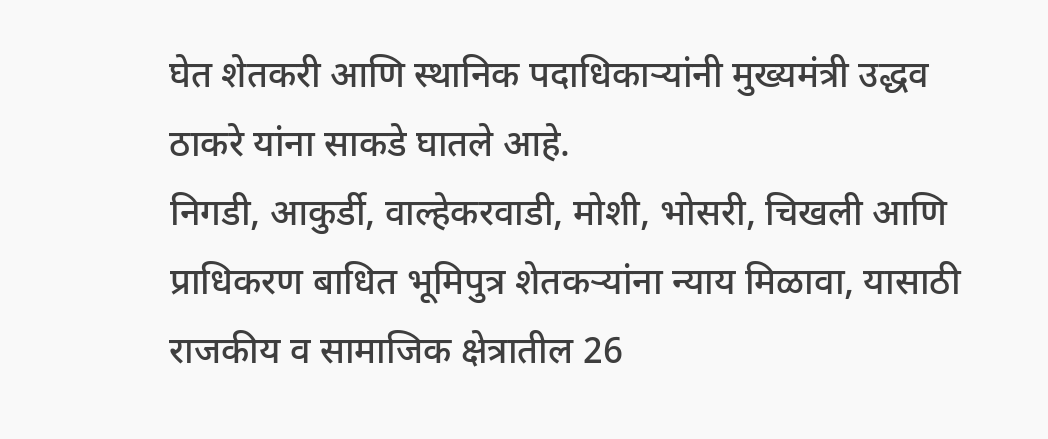घेत शेतकरी आणि स्थानिक पदाधिकाऱ्यांनी मुख्यमंत्री उद्धव ठाकरे यांना साकडे घातले आहे.
निगडी, आकुर्डी, वाल्हेकरवाडी, मोशी, भोसरी, चिखली आणि प्राधिकरण बाधित भूमिपुत्र शेतकऱ्यांना न्याय मिळावा, यासाठी राजकीय व सामाजिक क्षेत्रातील 26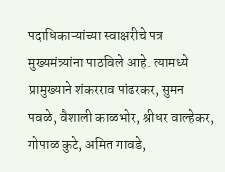पदाधिकाऱ्यांच्या स्वाक्षरीचे पत्र मुख्यमंत्र्यांना पाठविले आहे. त्यामध्ये प्रामुख्याने शंकरराव पांढरकर, सुमन पवळे, वैशाली काळभोर, श्रीधर वाल्हेकर, गोपाळ कुटे, अमित गावडे,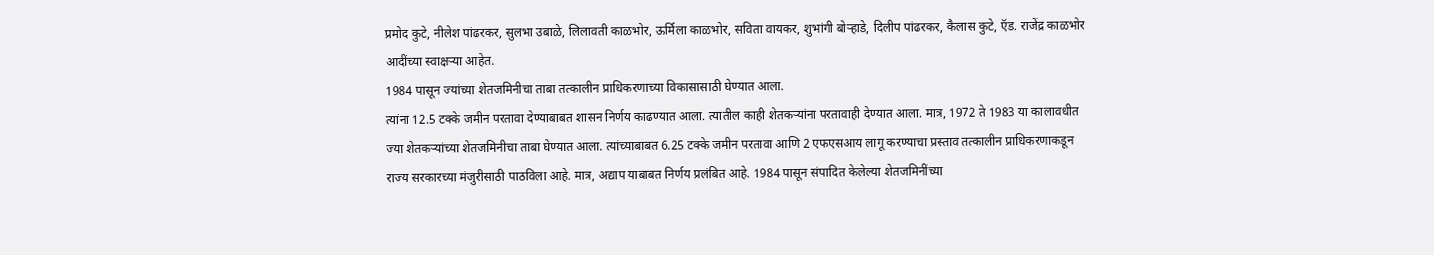प्रमोद कुटे, नीलेश पांढरकर, सुलभा उबाळे, लिलावती काळभोर, ऊर्मिला काळभोर, सविता वायकर, शुभांगी बोऱ्हाडे, दिलीप पांढरकर, कैलास कुटे, ऍड. राजेंद्र काळभोर आदींच्या स्वाक्षऱ्या आहेत.
1984 पासून ज्यांच्या शेतजमिनीचा ताबा तत्कालीन प्राधिकरणाच्या विकासासाठी घेण्यात आला.
त्यांना 12.5 टक्के जमीन परतावा देण्याबाबत शासन निर्णय काढण्यात आला. त्यातील काही शेतकऱ्यांना परतावाही देण्यात आला. मात्र, 1972 ते 1983 या कालावधीत ज्या शेतकऱ्यांच्या शेतजमिनीचा ताबा घेण्यात आला. त्यांच्याबाबत 6.25 टक्के जमीन परतावा आणि 2 एफएसआय लागू करण्याचा प्रस्ताव तत्कालीन प्राधिकरणाकडून राज्य सरकारच्या मंजुरीसाठी पाठविला आहे. मात्र, अद्याप याबाबत निर्णय प्रलंबित आहे. 1984 पासून संपादित केलेल्या शेतजमिनींच्या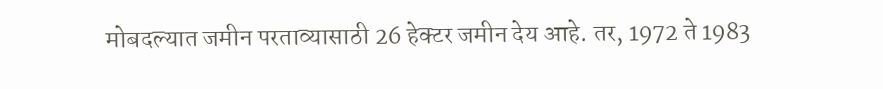मोबदल्यात जमीन परताव्यासाठी 26 हेक्टर जमीन देय आहे. तर, 1972 ते 1983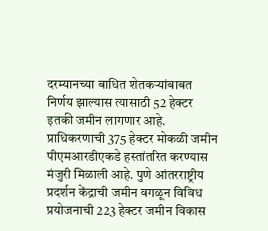दरम्यानच्या बाधित शेतकऱ्यांबाबत निर्णय झाल्यास त्यासाठी 52 हेक्टर इतकी जमीन लागणार आहे.
प्राधिकरणाची 375 हेक्टर मोकळी जमीन पीएमआरडीएकडे हस्तांतरित करण्यास मंजुरी मिळाली आहे. पुणे आंतरराष्ट्रीय प्रदर्शन केंद्राची जमीन वगळून विविध प्रयोजनाची 223 हेक्टर जमीन विकास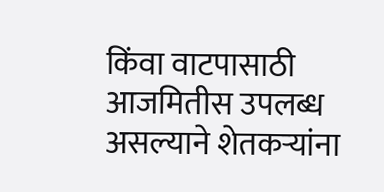किंवा वाटपासाठी आजमितीस उपलब्ध असल्याने शेतकऱ्यांना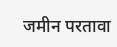जमीन परतावा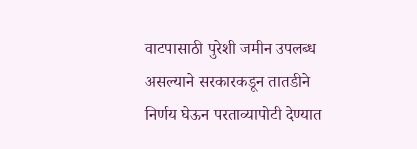वाटपासाठी पुरेशी जमीन उपलब्ध असल्याने सरकारकडून तातडीने निर्णय घेऊन परताव्यापोटी देण्यात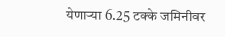येणाऱ्या 6.25 टक्के जमिनीवर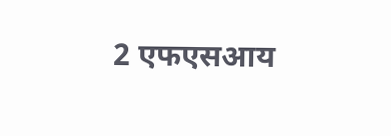2 एफएसआय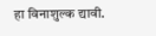हा विनाशुल्क द्यावी.